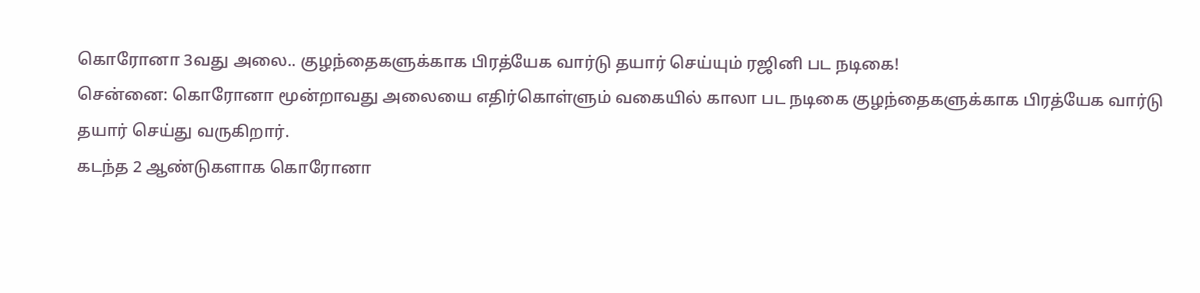கொரோனா 3வது அலை.. குழந்தைகளுக்காக பிரத்யேக வார்டு தயார் செய்யும் ரஜினி பட நடிகை!
சென்னை: கொரோனா மூன்றாவது அலையை எதிர்கொள்ளும் வகையில் காலா பட நடிகை குழந்தைகளுக்காக பிரத்யேக வார்டு தயார் செய்து வருகிறார்.
கடந்த 2 ஆண்டுகளாக கொரோனா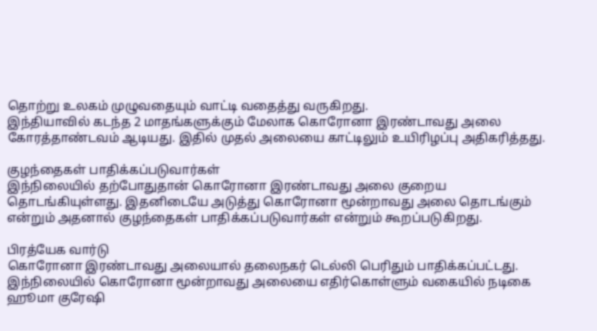தொற்று உலகம் முழுவதையும் வாட்டி வதைத்து வருகிறது.
இந்தியாவில் கடந்த 2 மாதங்களுக்கும் மேலாக கொரோனா இரண்டாவது அலை கோரத்தாண்டவம் ஆடியது. இதில் முதல் அலையை காட்டிலும் உயிரிழப்பு அதிகரித்தது.

குழந்தைகள் பாதிக்கப்படுவார்கள்
இந்நிலையில் தற்போதுதான் கொரோனா இரண்டாவது அலை குறைய தொடங்கியுள்ளது. இதனிடையே அடுத்து கொரோனா மூன்றாவது அலை தொடங்கும் என்றும் அதனால் குழந்தைகள் பாதிக்கப்படுவார்கள் என்றும் கூறப்படுகிறது.

பிரத்யேக வார்டு
கொரோனா இரண்டாவது அலையால் தலைநகர் டெல்லி பெரிதும் பாதிக்கப்பட்டது. இந்நிலையில் கொரோனா மூன்றாவது அலையை எதிர்கொள்ளும் வகையில் நடிகை ஹூமா குரேஷி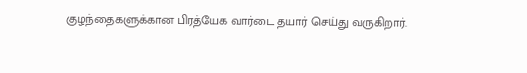குழந்தைகளுக்கான பிரத்யேக வார்டை தயார் செய்து வருகிறார்.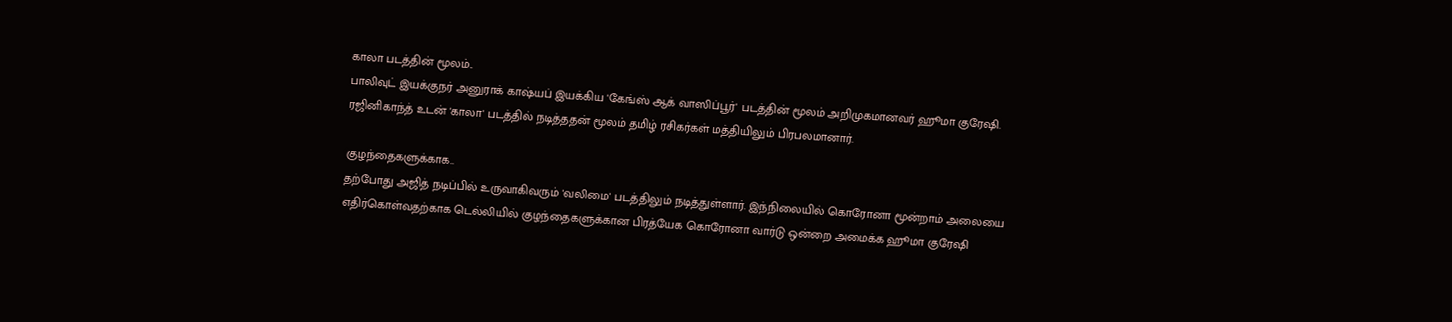காலா படத்தின் மூலம்..
பாலிவுட் இயக்குநர் அனுராக் காஷ்யப் இயக்கிய 'கேங்ஸ் ஆக் வாஸிப்பூர்' படத்தின் மூலம் அறிமுகமானவர் ஹூமா குரேஷி. ரஜினிகாந்த் உடன் 'காலா' படத்தில் நடித்ததன் மூலம் தமிழ் ரசிகர்கள் மத்தியிலும் பிரபலமானார்.

குழந்தைகளுக்காக..
தற்போது அஜித் நடிப்பில் உருவாகிவரும் 'வலிமை' படத்திலும் நடித்துள்ளார். இந்நிலையில் கொரோனா மூன்றாம் அலையை எதிர்கொள்வதற்காக டெல்லியில் குழந்தைகளுக்கான பிரத்யேக கொரோனா வார்டு ஒன்றை அமைக்க ஹூமா குரேஷி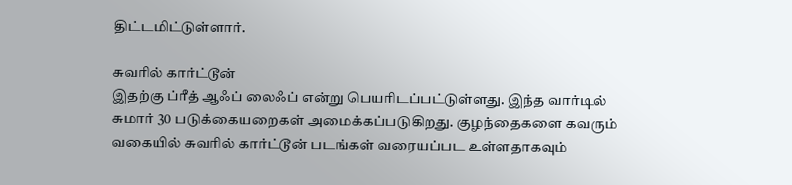திட்டமிட்டுள்ளார்.

சுவரில் கார்ட்டூன்
இதற்கு ப்ரீத் ஆஃப் லைஃப் என்று பெயரிடப்பட்டுள்ளது. இந்த வார்டில் சுமார் 30 படுக்கையறைகள் அமைக்கப்படுகிறது. குழந்தைகளை கவரும் வகையில் சுவரில் கார்ட்டூன் படங்கள் வரையப்பட உள்ளதாகவும்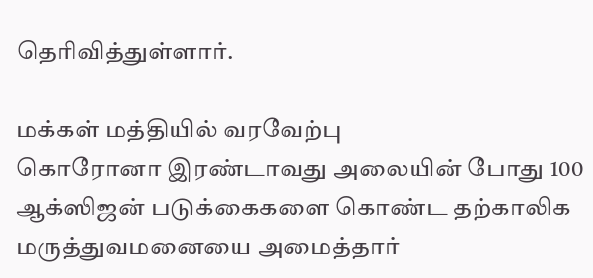தெரிவித்துள்ளார்.

மக்கள் மத்தியில் வரவேற்பு
கொரோனா இரண்டாவது அலையின் போது 100 ஆக்ஸிஜன் படுக்கைகளை கொண்ட தற்காலிக மருத்துவமனையை அமைத்தார்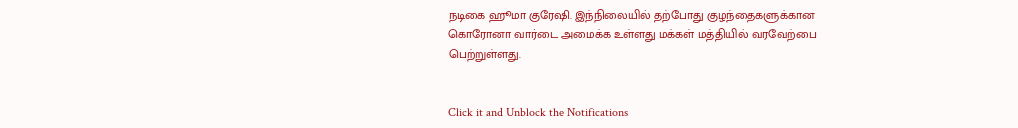நடிகை ஹூமா குரேஷி. இந்நிலையில் தற்போது குழந்தைகளுக்கான கொரோனா வார்டை அமைக்க உள்ளது மக்கள் மத்தியில் வரவேற்பை பெற்றுள்ளது.


Click it and Unblock the Notifications